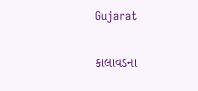Gujarat

કાલાવડના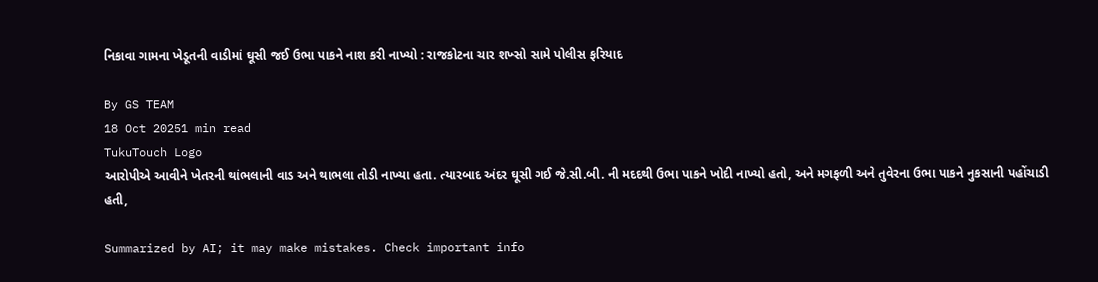નિકાવા ગામના ખેડૂતની વાડીમાં ઘૂસી જઈ ઉભા પાકને નાશ કરી નાખ્યો : રાજકોટના ચાર શખ્સો સામે પોલીસ ફરિયાદ

By GS TEAM
18 Oct 20251 min read
TukuTouch Logo
આરોપીએ આવીને ખેતરની થાંભલાની વાડ અને થાભલા તોડી નાખ્યા હતા. ત્યારબાદ અંદર ઘૂસી ગઈ જે.સી.બી. ની મદદથી ઉભા પાકને ખોદી નાખ્યો હતો, અને મગફળી અને તુવેરના ઉભા પાકને નુકસાની પહોંચાડી હતી,

Summarized by AI; it may make mistakes. Check important info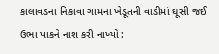કાલાવડના નિકાવા ગામના ખેડૂતની વાડીમાં ઘૂસી જઈ ઉભા પાકને નાશ કરી નાખ્યો :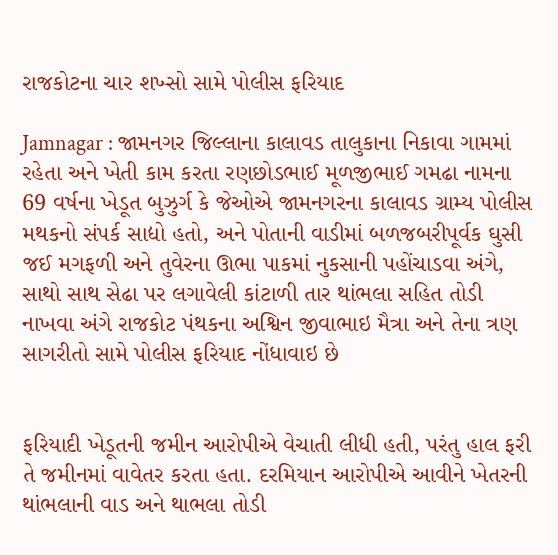રાજકોટના ચાર શખ્સો સામે પોલીસ ફરિયાદ

Jamnagar : જામનગર જિલ્લાના કાલાવડ તાલુકાના નિકાવા ગામમાં રહેતા અને ખેતી કામ કરતા રણછોડભાઈ મૂળજીભાઈ ગમઢા નામના 69 વર્ષના ખેડૂત બુઝુર્ગ કે જેઓએ જામનગરના કાલાવડ ગ્રામ્ય પોલીસ મથકનો સંપર્ક સાદ્યો હતો, અને પોતાની વાડીમાં બળજબરીપૂર્વક ઘુસી જઈ મગફળી અને તુવેરના ઊભા પાકમાં નુકસાની પહોંચાડવા અંગે, સાથો સાથ સેઢા પર લગાવેલી કાંટાળી તાર થાંભલા સહિત તોડી નાખવા અંગે રાજકોટ પંથકના અશ્વિન જીવાભાઇ મૈત્રા અને તેના ત્રણ સાગરીતો સામે પોલીસ ફરિયાદ નોંધાવાઇ છે


ફરિયાદી ખેડૂતની જમીન આરોપીએ વેચાતી લીધી હતી, પરંતુ હાલ ફરી તે જમીનમાં વાવેતર કરતા હતા. દરમિયાન આરોપીએ આવીને ખેતરની થાંભલાની વાડ અને થાભલા તોડી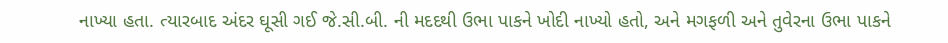નાખ્યા હતા. ત્યારબાદ અંદર ઘૂસી ગઈ જે.સી.બી. ની મદદથી ઉભા પાકને ખોદી નાખ્યો હતો, અને મગફળી અને તુવેરના ઉભા પાકને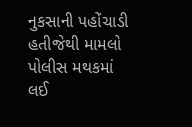નુકસાની પહોંચાડી હતીજેથી મામલો પોલીસ મથકમાં લઈ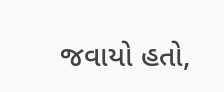જવાયો હતો,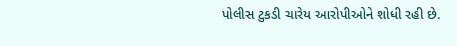પોલીસ ટુકડી ચારેય આરોપીઓને શોધી રહી છે.